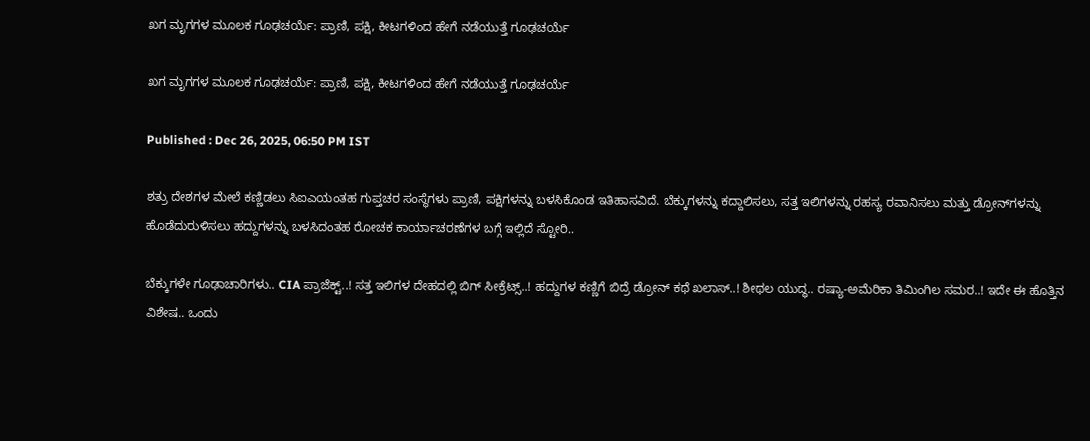ಖಗ ಮೃಗಗಳ ಮೂಲಕ ಗೂಢಚರ್ಯೆ: ಪ್ರಾಣಿ, ಪಕ್ಷಿ, ಕೀಟಗಳಿಂದ ಹೇಗೆ ನಡೆಯುತ್ತೆ ಗೂಢಚರ್ಯೆ

ಖಗ ಮೃಗಗಳ ಮೂಲಕ ಗೂಢಚರ್ಯೆ: ಪ್ರಾಣಿ, ಪಕ್ಷಿ, ಕೀಟಗಳಿಂದ ಹೇಗೆ ನಡೆಯುತ್ತೆ ಗೂಢಚರ್ಯೆ

Published : Dec 26, 2025, 06:50 PM IST

ಶತ್ರು ದೇಶಗಳ ಮೇಲೆ ಕಣ್ಣಿಡಲು ಸಿಐಎಯಂತಹ ಗುಪ್ತಚರ ಸಂಸ್ಥೆಗಳು ಪ್ರಾಣಿ, ಪಕ್ಷಿಗಳನ್ನು ಬಳಸಿಕೊಂಡ ಇತಿಹಾಸವಿದೆ. ಬೆಕ್ಕುಗಳನ್ನು ಕದ್ದಾಲಿಸಲು, ಸತ್ತ ಇಲಿಗಳನ್ನು ರಹಸ್ಯ ರವಾನಿಸಲು ಮತ್ತು ಡ್ರೋನ್‌ಗಳನ್ನು ಹೊಡೆದುರುಳಿಸಲು ಹದ್ದುಗಳನ್ನು ಬಳಸಿದಂತಹ ರೋಚಕ ಕಾರ್ಯಾಚರಣೆಗಳ ಬಗ್ಗೆ ಇಲ್ಲಿದೆ ಸ್ಟೋರಿ..

ಬೆಕ್ಕುಗಳೇ ಗೂಢಾಚಾರಿಗಳು.. CIA ಪ್ರಾಜೆಕ್ಟ್..! ಸತ್ತ ಇಲಿಗಳ ದೇಹದಲ್ಲಿ ಬಿಗ್ ಸೀಕ್ರೆಟ್ಸ್..! ಹದ್ದುಗಳ ಕಣ್ಣಿಗೆ ಬಿದ್ರೆ ಡ್ರೋನ್ ಕಥೆ ಖಲಾಸ್..! ಶೀಥಲ ಯುದ್ಧ.. ರಷ್ಯಾ-ಅಮೆರಿಕಾ ತಿಮಿಂಗಿಲ ಸಮರ..! ಇದೇ ಈ ಹೊತ್ತಿನ ವಿಶೇಷ.. ಒಂದು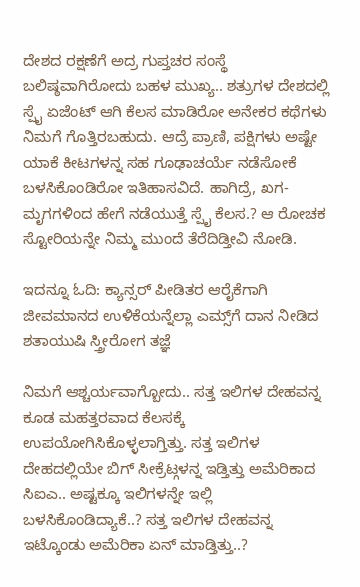ದೇಶದ ರಕ್ಷಣೆಗೆ ಅದ್ರ ಗುಪ್ತಚರ ಸಂಸ್ಥೆ ಬಲಿಷ್ಠವಾಗಿರೋದು ಬಹಳ ಮುಖ್ಯ.. ಶತ್ರುಗಳ ದೇಶದಲ್ಲಿ ಸ್ಪೈ ಏಜೆಂಟ್ ಆಗಿ ಕೆಲಸ ಮಾಡಿರೋ ಅನೇಕರ ಕಥೆಗಳು ನಿಮಗೆ ಗೊತ್ತಿರಬಹುದು. ಆದ್ರೆ ಪ್ರಾಣಿ, ಪಕ್ಷಿಗಳು ಅಷ್ಟೇ ಯಾಕೆ ಕೀಟಗಳನ್ನ ಸಹ ಗೂಢಾಚರ್ಯೆ ನಡೆಸೋಕೆ ಬಳಸಿಕೊಂಡಿರೋ ಇತಿಹಾಸವಿದೆ. ಹಾಗಿದ್ರೆ, ಖಗ-ಮೃಗಗಳಿಂದ ಹೇಗೆ ನಡೆಯುತ್ತೆ ಸ್ಪೈ ಕೆಲಸ.? ಆ ರೋಚಕ ಸ್ಟೋರಿಯನ್ನೇ ನಿಮ್ಮ ಮುಂದೆ ತೆರೆದಿಡ್ತೀವಿ ನೋಡಿ.

ಇದನ್ನೂ ಓದಿ: ಕ್ಯಾನ್ಸರ್ ಪೀಡಿತರ ಆರೈಕೆಗಾಗಿ ಜೀವಮಾನದ ಉಳಿಕೆಯನ್ನೆಲ್ಲಾ ಎಮ್ಸ್‌ಗೆ ದಾನ ನೀಡಿದ ಶತಾಯುಷಿ ಸ್ತ್ರೀರೋಗ ತಜ್ಞೆ

ನಿಮಗೆ ಆಶ್ಚರ್ಯವಾಗ್ಬೋದು.. ಸತ್ತ ಇಲಿಗಳ ದೇಹವನ್ನ ಕೂಡ ಮಹತ್ತರವಾದ ಕೆಲಸಕ್ಕೆ ಉಪಯೋಗಿಸಿಕೊಳ್ಳಲಾಗ್ತಿತ್ತು. ಸತ್ತ ಇಲಿಗಳ ದೇಹದಲ್ಲಿಯೇ ಬಿಗ್ ಸೀಕ್ರೆಟ್ಗಳನ್ನ ಇಡ್ತಿತ್ತು ಅಮೆರಿಕಾದ ಸಿಐಎ.. ಅಷ್ಟಕ್ಕೂ ಇಲಿಗಳನ್ನೇ ಇಲ್ಲಿ ಬಳಸಿಕೊಂಡಿದ್ಯಾಕೆ..? ಸತ್ತ ಇಲಿಗಳ ದೇಹವನ್ನ ಇಟ್ಕೊಂಡು ಅಮೆರಿಕಾ ಏನ್ ಮಾಡ್ತಿತ್ತು..?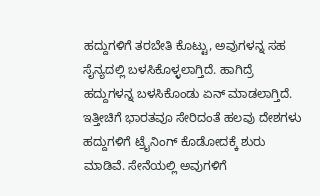ಹದ್ದುಗಳಿಗೆ ತರಬೇತಿ ಕೊಟ್ಟು, ಅವುಗಳನ್ನ ಸಹ ಸೈನ್ಯದಲ್ಲಿ ಬಳಸಿಕೊಳ್ಳಲಾಗ್ತಿದೆ. ಹಾಗಿದ್ರೆ ಹದ್ದುಗಳನ್ನ ಬಳಸಿಕೊಂಡು ಏನ್ ಮಾಡಲಾಗ್ತಿದೆ. ಇತ್ತೀಚಿಗೆ ಭಾರತವೂ ಸೇರಿದಂತೆ ಹಲವು ದೇಶಗಳು ಹದ್ದುಗಳಿಗೆ ಟ್ರೈನಿಂಗ್ ಕೊಡೋದಕ್ಕೆ ಶುರು ಮಾಡಿವೆ. ಸೇನೆಯಲ್ಲಿ ಅವುಗಳಿಗೆ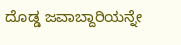ದೊಡ್ಡ ಜವಾಬ್ದಾರಿಯನ್ನೇ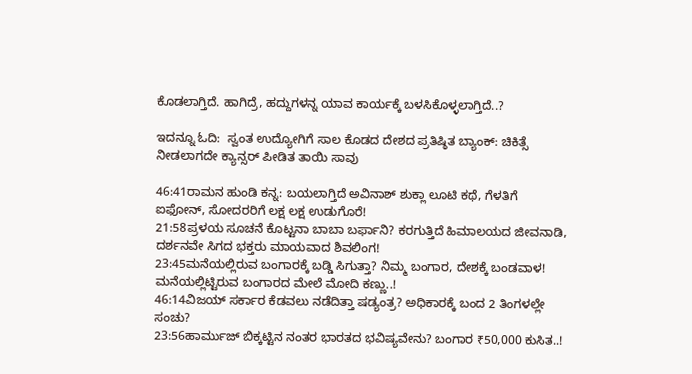ಕೊಡಲಾಗ್ತಿದೆ. ಹಾಗಿದ್ರೆ, ಹದ್ದುಗಳನ್ನ ಯಾವ ಕಾರ್ಯಕ್ಕೆ ಬಳಸಿಕೊಳ್ಳಲಾಗ್ತಿದೆ..?

ಇದನ್ನೂ ಓದಿ:  ಸ್ವಂತ ಉದ್ಯೋಗಿಗೆ ಸಾಲ ಕೊಡದ ದೇಶದ ಪ್ರತಿಷ್ಠಿತ ಬ್ಯಾಂಕ್: ಚಿಕಿತ್ಸೆ ನೀಡಲಾಗದೇ ಕ್ಯಾನ್ಸರ್ ಪೀಡಿತ ತಾಯಿ ಸಾವು

46:41ರಾಮನ ಹುಂಡಿ ಕನ್ನ: ಬಯಲಾಗ್ತಿದೆ ಅವಿನಾಶ್ ಶುಕ್ಲಾ ಲೂಟಿ ಕಥೆ, ಗೆಳತಿಗೆ ಐಫೋನ್, ಸೋದರರಿಗೆ ಲಕ್ಷ ಲಕ್ಷ ಉಡುಗೊರೆ!
21:58ಪ್ರಳಯ ಸೂಚನೆ ಕೊಟ್ಟನಾ ಬಾಬಾ ಬರ್ಫಾನಿ? ಕರಗುತ್ತಿದೆ ಹಿಮಾಲಯದ ಜೀವನಾಡಿ, ದರ್ಶನವೇ ಸಿಗದ ಭಕ್ತರು ಮಾಯವಾದ ಶಿವಲಿಂಗ!
23:45ಮನೆಯಲ್ಲಿರುವ ಬಂಗಾರಕ್ಕೆ ಬಡ್ಡಿ ಸಿಗುತ್ತಾ? ನಿಮ್ಮ ಬಂಗಾರ, ದೇಶಕ್ಕೆ ಬಂಡವಾಳ! ಮನೆಯಲ್ಲಿಟ್ಟಿರುವ ಬಂಗಾರದ ಮೇಲೆ ಮೋದಿ ಕಣ್ಣು..!
46:14ವಿಜಯ್ ಸರ್ಕಾರ ಕೆಡವಲು ನಡೆದಿತ್ತಾ ಷಡ್ಯಂತ್ರ? ಅಧಿಕಾರಕ್ಕೆ ಬಂದ 2 ತಿಂಗಳಲ್ಲೇ ಸಂಚು?
23:56ಹಾರ್ಮುಜ್ ಬಿಕ್ಕಟ್ಟಿನ ನಂತರ ಭಾರತದ ಭವಿಷ್ಯವೇನು? ಬಂಗಾರ ₹50,000 ಕುಸಿತ..!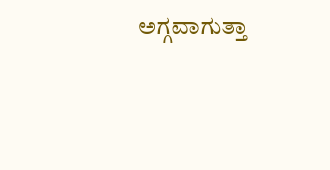ಅಗ್ಗವಾಗುತ್ತಾ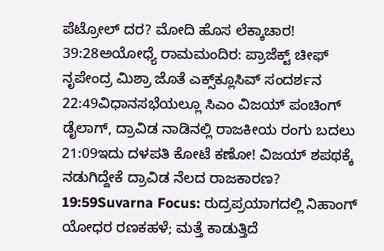ಪೆಟ್ರೋಲ್ ದರ? ಮೋದಿ ಹೊಸ ಲೆಕ್ಕಾಚಾರ!
39:28ಅಯೋಧ್ಯೆ ರಾಮಮಂದಿರ: ಪ್ರಾಜೆಕ್ಟ್ ಚೀಫ್ ನೃಪೇಂದ್ರ ಮಿಶ್ರಾ ಜೊತೆ ಎಕ್ಸ್‌ಕ್ಲೂಸಿವ್ ಸಂದರ್ಶನ
22:49ವಿಧಾನಸಭೆಯಲ್ಲೂ ಸಿಎಂ ವಿಜಯ್ ಪಂಚಿಂಗ್ ಡೈಲಾಗ್, ದ್ರಾವಿಡ ನಾಡಿನಲ್ಲಿ ರಾಜಕೀಯ ರಂಗು ಬದಲು
21:09ಇದು ದಳಪತಿ ಕೋಟೆ ಕಣೋ! ವಿಜಯ್ ಶಪಥಕ್ಕೆ ನಡುಗಿದ್ದೇಕೆ ದ್ರಾವಿಡ ನೆಲದ ರಾಜಕಾರಣ?
19:59Suvarna Focus: ರುದ್ರಪ್ರಯಾಗದಲ್ಲಿ ನಿಹಾಂಗ್ ಯೋಧರ ರಣಕಹಳೆ; ಮತ್ತೆ ಕಾಡುತ್ತಿದೆ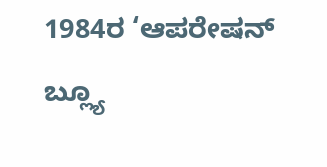1984ರ ‘ಆಪರೇಷನ್ ಬ್ಲ್ಯೂ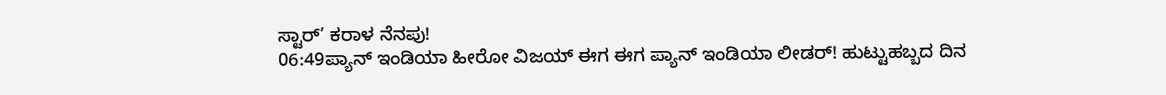ಸ್ಟಾರ್’ ಕರಾಳ ನೆನಪು!
06:49ಪ್ಯಾನ್ ಇಂಡಿಯಾ ಹೀರೋ ವಿಜಯ್ ಈಗ ಈಗ ಪ್ಯಾನ್ ಇಂಡಿಯಾ ಲೀಡರ್! ಹುಟ್ಟುಹಬ್ಬದ ದಿನ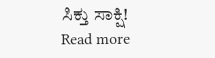ಸಿಕ್ತು ಸಾಕ್ಷಿ!
Read more